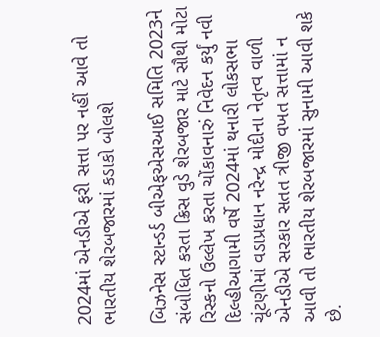2024માં એનડીએ ફરી સત્તા પર નહીં આવે તો ભારતીય શેરબજારમાં કડાકો બોલશે

બિઝનેસ સ્ટાન્ડર્ડ બીએફએસઆઈ સમિતિ 2023ને સંબોધિત કરતા ક્રિસ વુડે શેરબજાર માટે સૌથી મોટા રિસ્કનો ઉલ્લેખ કરતા ચોંકાવનારું નિવેદન કર્યું નવી દિલ્હીઆગામી વર્ષે 2024માં થનારી લોકસભા ચૂંટણીમાં વડાપ્રધાન નરેન્દ્ર મોદીના નેતૃત્વ વાળી એનડીએ સરકાર સતત ત્રીજી વખત સત્તામાં ન આવી તો ભારતીય શેરબજારમાં સુનામી આવી શકે છે.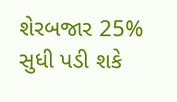શેરબજાર 25% સુધી પડી શકે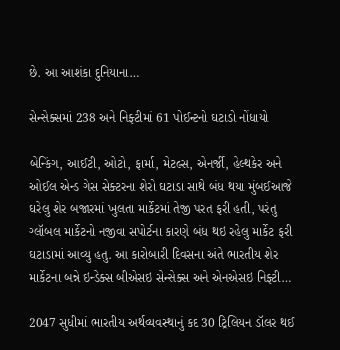છે. આ આશંકા દુનિયાના…

સેન્સેક્સમાં 238 અને નિફ્ટીમાં 61 પોઈન્ટનો ઘટાડો નોંધાયો

બેન્કિંગ, આઈટી, ઓટો, ફાર્મા, મેટલ્સ, એનર્જી, હેલ્થકેર અને ઓઈલ એન્ડ ગેસ સેક્ટરના શેરો ઘટાડા સાથે બંધ થયા મુંબઈઆજે ઘરેલુ શેર બજારમાં ખુલતા માર્કેટમાં તેજી પરત ફરી હતી, પરંતુ ગ્લૉબલ માર્કેટનો નજીવા સપોર્ટના કારણે બંધ થઇ રહેલુ માર્કેટ ફરી ઘટાડામાં આવ્યુ હતુ. આ કારોબારી દિવસના અંતે ભારતીય શેર માર્કેટના બન્ને ઇન્ડેક્સ બીએસઇ સેન્સેક્સ અને એનએસઇ નિફ્ટી…

2047 સુધીમાં ભારતીય અર્થવ્યવસ્થાનું કદ 30 ટ્રિલિયન ડૉલર થઈ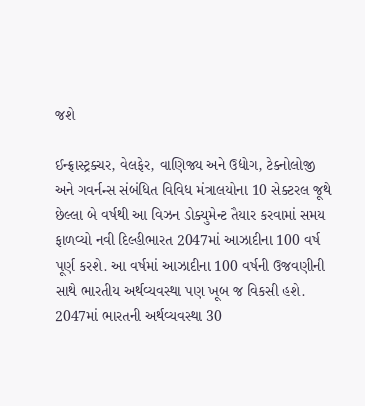જશે

ઈન્ફ્રાસ્ટ્રક્ચર, વેલફેર, વાણિજ્ય અને ઉદ્યોગ, ટેક્નોલોજી અને ગવર્નન્સ સંબંધિત વિવિધ મંત્રાલયોના 10 સેક્ટરલ જૂથે છેલ્લા બે વર્ષથી આ વિઝન ડોક્યુમેન્ટ તૈયાર કરવામાં સમય ફાળવ્યો નવી દિલ્હીભારત 2047માં આઝાદીના 100 વર્ષ પૂર્ણ કરશે. આ વર્ષમાં આઝાદીના 100 વર્ષની ઉજવણીની સાથે ભારતીય અર્થવ્યવસ્થા પણ ખૂબ જ વિકસી હશે. 2047માં ભારતની અર્થવ્યવસ્થા 30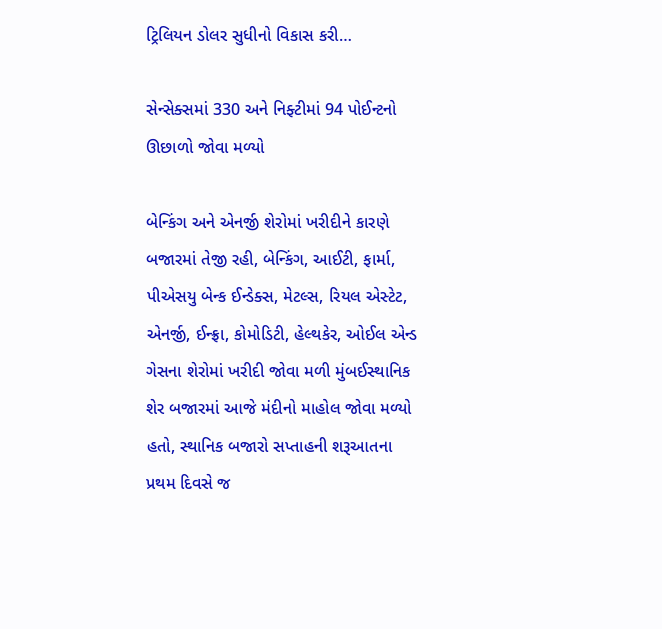ટ્રિલિયન ડોલર સુધીનો વિકાસ કરી…

સેન્સેક્સમાં 330 અને નિફ્ટીમાં 94 પોઈન્ટનો ઊછાળો જોવા મળ્યો

બેન્કિંગ અને એનર્જી શેરોમાં ખરીદીને કારણે બજારમાં તેજી રહી, બેન્કિંગ, આઈટી, ફાર્મા, પીએસયુ બેન્ક ઈન્ડેક્સ, મેટલ્સ, રિયલ એસ્ટેટ, એનર્જી, ઈન્ફ્રા, કોમોડિટી, હેલ્થકેર, ઓઈલ એન્ડ ગેસના શેરોમાં ખરીદી જોવા મળી મુંબઈસ્થાનિક શેર બજારમાં આજે મંદીનો માહોલ જોવા મળ્યો હતો, સ્થાનિક બજારો સપ્તાહની શરૂઆતના પ્રથમ દિવસે જ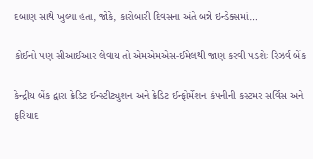દબાણ સાથે ખુલ્યા હતા, જોકે, કારોબારી દિવસના અંતે બન્ને ઇન્ડેક્સમાં…

કોઈનો પણ સીઆઈઆર લેવાય તો એમએમએસ-ઈમેલથી જાણ કરવી પડશેઃ રિઝર્વ બેંક

કેન્દ્રીય બેંક દ્વારા ક્રેડિટ ઈન્સ્ટીટ્યુશન અને ક્રેડિટ ઈન્ફોર્મેશન કંપનીની કસ્ટમર સર્વિસ અને ફરિયાદ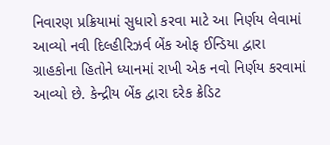નિવારણ પ્રક્રિયામાં સુધારો કરવા માટે આ નિર્ણય લેવામાં આવ્યો નવી દિલ્હીરિઝર્વ બેંક ઓફ ઈન્ડિયા દ્વારા ગ્રાહકોના હિતોને ધ્યાનમાં રાખી એક નવો નિર્ણય કરવામાં આવ્યો છે. કેન્દ્રીય બેંક દ્વારા દરેક ક્રેડિટ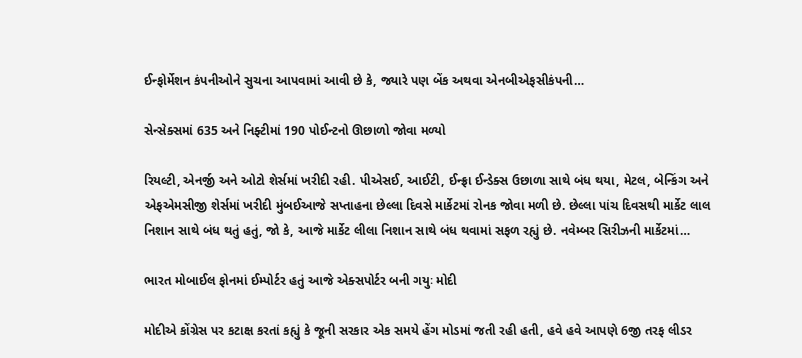ઈન્ફોર્મેશન કંપનીઓને સુચના આપવામાં આવી છે કે, જ્યારે પણ બેંક અથવા એનબીએફસીકંપની…

સેન્સેક્સમાં 635 અને નિફ્ટીમાં 190 પોઈન્ટનો ઊછાળો જોવા મળ્યો

રિયલ્ટી, એનર્જી અને ઓટો શેર્સમાં ખરીદી રહી. પીએસઈ, આઈટી, ઈન્ફ્રા ઈન્ડેક્સ ઉછાળા સાથે બંધ થયા, મેટલ, બેન્કિંગ અને એફએમસીજી શેર્સમાં ખરીદી મુંબઈઆજે સપ્તાહના છેલ્લા દિવસે માર્કેટમાં રોનક જોવા મળી છે. છેલ્લા પાંચ દિવસથી માર્કેટ લાલ નિશાન સાથે બંધ થતું હતું, જો કે, આજે માર્કેટ લીલા નિશાન સાથે બંધ થવામાં સફળ રહ્યું છે. નવેમ્બર સિરીઝની માર્કેટમાં…

ભારત મોબાઈલ ફોનમાં ઈમ્પોર્ટર હતું આજે એક્સપોર્ટર બની ગયુઃ મોદી

મોદીએ કોંગ્રેસ પર કટાક્ષ કરતાં કહ્યું કે જૂની સરકાર એક સમયે હેંગ મોડમાં જતી રહી હતી, હવે હવે આપણે 6જી તરફ લીડર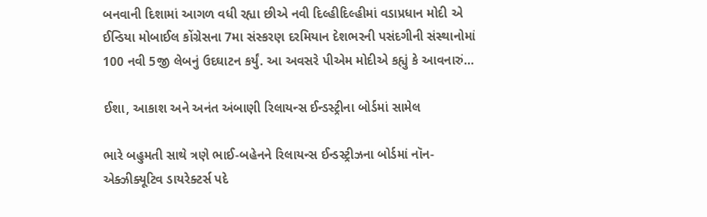બનવાની દિશામાં આગળ વધી રહ્યા છીએ નવી દિલ્હીદિલ્હીમાં વડાપ્રધાન મોદી એ ઈન્ડિયા મોબાઈલ કોંગ્રેસના 7મા સંસ્કરણ દરમિયાન દેશભરની પસંદગીની સંસ્થાનોમાં 100 નવી 5જી લેબનું ઉદઘાટન કર્યું. આ અવસરે પીએમ મોદીએ કહ્યું કે આવનારું…

ઈશા, આકાશ અને અનંત અંબાણી રિલાયન્સ ઈન્ડસ્ટ્રીના બોર્ડમાં સામેલ

ભારે બહુમતી સાથે ત્રણે ભાઈ-બહેનને રિલાયન્સ ઈન્ડસ્ટ્રીઝના બોર્ડમાં નૉન-એક્ઝીક્યૂટિવ ડાયરેક્ટર્સ પદે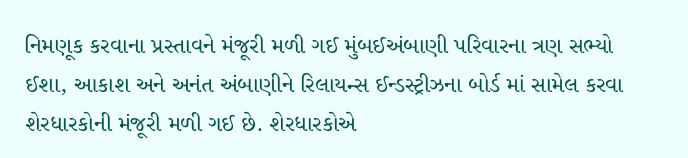નિમણૂક કરવાના પ્રસ્તાવને મંજૂરી મળી ગઈ મુંબઈઅંબાણી પરિવારના ત્રણ સભ્યો ઈશા, આકાશ અને અનંત અંબાણીને રિલાયન્સ ઈન્ડસ્ટ્રીઝના બોર્ડ માં સામેલ કરવા શેરધારકોની મંજૂરી મળી ગઈ છે. શેરધારકોએ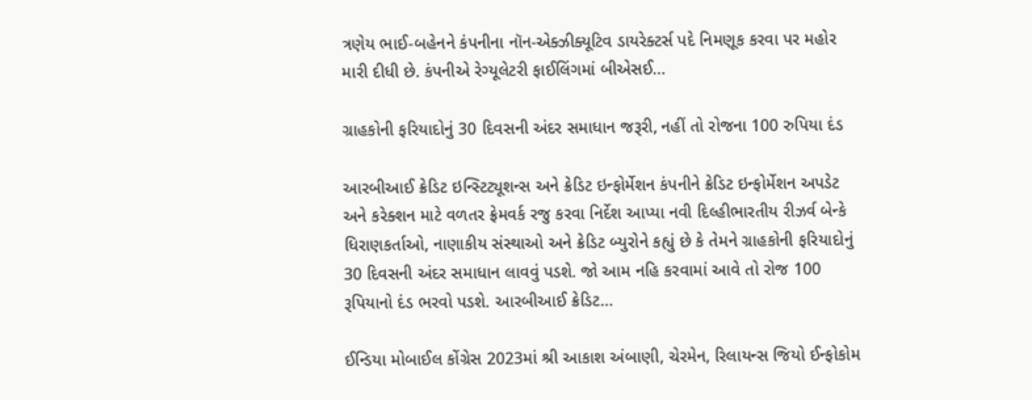ત્રણેય ભાઈ-બહેનને કંપનીના નૉન-એક્ઝીક્યૂટિવ ડાયરેક્ટર્સ પદે નિમણૂક કરવા પર મહોર મારી દીધી છે. કંપનીએ રેગ્યૂલેટરી ફાઈલિંગમાં બીએસઈ…

ગ્રાહકોની ફરિયાદોનું 30 દિવસની અંદર સમાધાન જરૂરી, નહીં તો રોજના 100 રુપિયા દંડ

આરબીઆઈ ક્રેડિટ ઇન્સ્ટિટ્યૂશન્સ અને ક્રેડિટ ઇન્ફોર્મેશન કંપનીને ક્રેડિટ ઇન્ફોર્મેશન અપડેટ અને કરેક્શન માટે વળતર ફ્રેમવર્ક રજુ કરવા નિર્દેશ આપ્યા નવી દિલ્હીભારતીય રીઝર્વ બેન્કે ધિરાણકર્તાઓ, નાણાકીય સંસ્થાઓ અને ક્રેડિટ બ્યુરોને કહ્યું છે કે તેમને ગ્રાહકોની ફરિયાદોનું 30 દિવસની અંદર સમાધાન લાવવું પડશે. જો આમ નહિ કરવામાં આવે તો રોજ 100 રૂપિયાનો દંડ ભરવો પડશે. આરબીઆઈ ક્રેડિટ…

ઈન્ડિયા મોબાઈલ કોંગ્રેસ 2023માં શ્રી આકાશ અંબાણી, ચેરમેન, રિલાયન્સ જિયો ઈન્ફોકોમ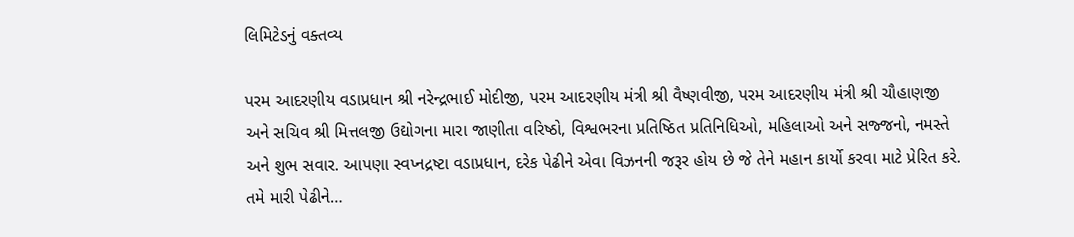લિમિટેડનું વક્તવ્ય

પરમ આદરણીય વડાપ્રધાન શ્રી નરેન્દ્રભાઈ મોદીજી, પરમ આદરણીય મંત્રી શ્રી વૈષ્ણવીજી, પરમ આદરણીય મંત્રી શ્રી ચૌહાણજી અને સચિવ શ્રી મિત્તલજી ઉદ્યોગના મારા જાણીતા વરિષ્ઠો, વિશ્વભરના પ્રતિષ્ઠિત પ્રતિનિધિઓ, મહિલાઓ અને સજ્જનો, નમસ્તે અને શુભ સવાર. આપણા સ્વપ્નદ્રષ્ટા વડાપ્રધાન, દરેક પેઢીને એવા વિઝનની જરૂર હોય છે જે તેને મહાન કાર્યો કરવા માટે પ્રેરિત કરે. તમે મારી પેઢીને…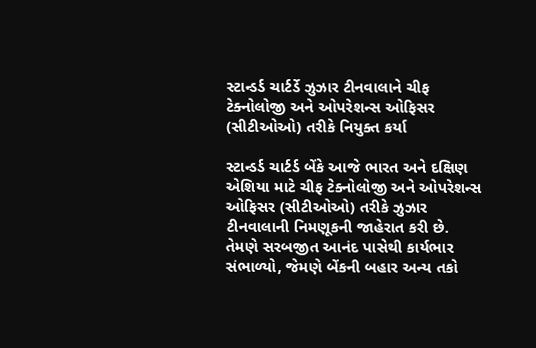સ્ટાન્ડર્ડ ચાર્ટર્ડે ઝુઝાર ટીનવાલાને ચીફ ટેક્નોલોજી અને ઓપરેશન્સ ઓફિસર (સીટીઓઓ) તરીકે નિયુક્ત કર્યા

સ્ટાન્ડર્ડ ચાર્ટર્ડ બેંકે આજે ભારત અને દક્ષિણ એશિયા માટે ચીફ ટેક્નોલોજી અને ઓપરેશન્સ ઓફિસર (સીટીઓઓ) તરીકે ઝુઝાર ટીનવાલાની નિમણૂકની જાહેરાત કરી છે. તેમણે સરબજીત આનંદ પાસેથી કાર્યભાર સંભાળ્યો, જેમણે બેંકની બહાર અન્ય તકો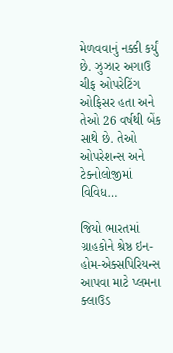મેળવવાનું નક્કી કર્યું છે. ઝુઝાર અગાઉ ચીફ ઓપરેટિંગ ઓફિસર હતા અને તેઓ 26 વર્ષથી બેંક સાથે છે. તેઓ ઓપરેશન્સ અને ટેક્નોલોજીમાં વિવિધ…

જિયો ભારતમાં ગ્રાહકોને શ્રેષ્ઠ ઇન-હોમ-એક્સપિરિયન્સ આપવા માટે પ્લમના ક્લાઉડ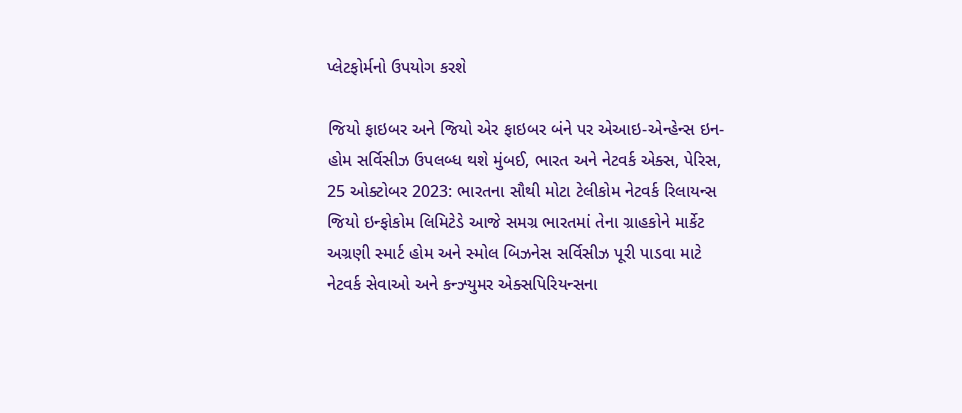પ્લેટફોર્મનો ઉપયોગ કરશે

જિયો ફાઇબર અને જિયો એર ફાઇબર બંને પર એઆઇ-એન્હેન્સ ઇન-હોમ સર્વિસીઝ ઉપલબ્ધ થશે મુંબઈ, ભારત અને નેટવર્ક એક્સ, પેરિસ, 25 ઓક્ટોબર 2023: ભારતના સૌથી મોટા ટેલીકોમ નેટવર્ક રિલાયન્સ જિયો ઇન્ફોકોમ લિમિટેડે આજે સમગ્ર ભારતમાં તેના ગ્રાહકોને માર્કેટ અગ્રણી સ્માર્ટ હોમ અને સ્મોલ બિઝનેસ સર્વિસીઝ પૂરી પાડવા માટે નેટવર્ક સેવાઓ અને કન્ઝ્યુમર એક્સપિરિયન્સના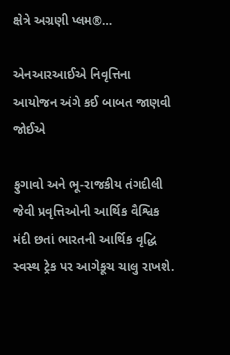ક્ષેત્રે અગ્રણી પ્લમ®…

એનઆરઆઈએ નિવૃત્તિના આયોજન અંગે કઈ બાબત જાણવી જોઈએ

ફુગાવો અને ભૂ-રાજકીય તંગદીલી જેવી પ્રવૃત્તિઓની આર્થિક વૈશ્વિક મંદી છતાં ભારતની આર્થિક વૃદ્ધિ સ્વસ્થ ટ્રેક પર આગેકૂચ ચાલુ રાખશે.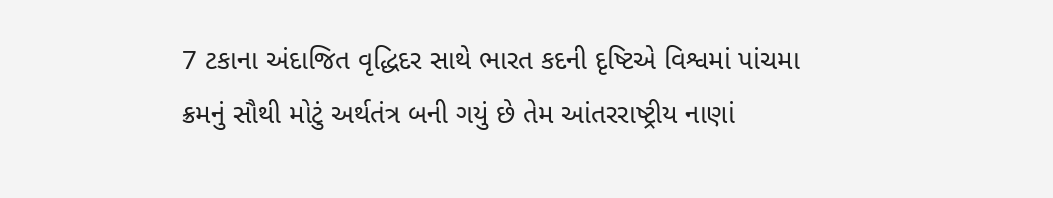7 ટકાના અંદાજિત વૃદ્ધિદર સાથે ભારત કદની દૃષ્ટિએ વિશ્વમાં પાંચમા ક્રમનું સૌથી મોટું અર્થતંત્ર બની ગયું છે તેમ આંતરરાષ્ટ્રીય નાણાં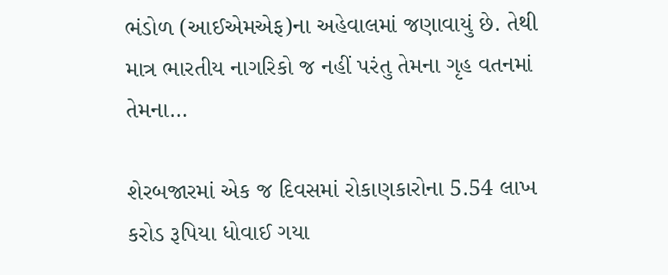ભંડોળ (આઈએમએફ)ના અહેવાલમાં જણાવાયું છે. તેથી માત્ર ભારતીય નાગરિકો જ નહીં પરંતુ તેમના ગૃહ વતનમાં તેમના…

શેરબજારમાં એક જ દિવસમાં રોકાણકારોના 5.54 લાખ કરોડ રૂપિયા ધોવાઈ ગયા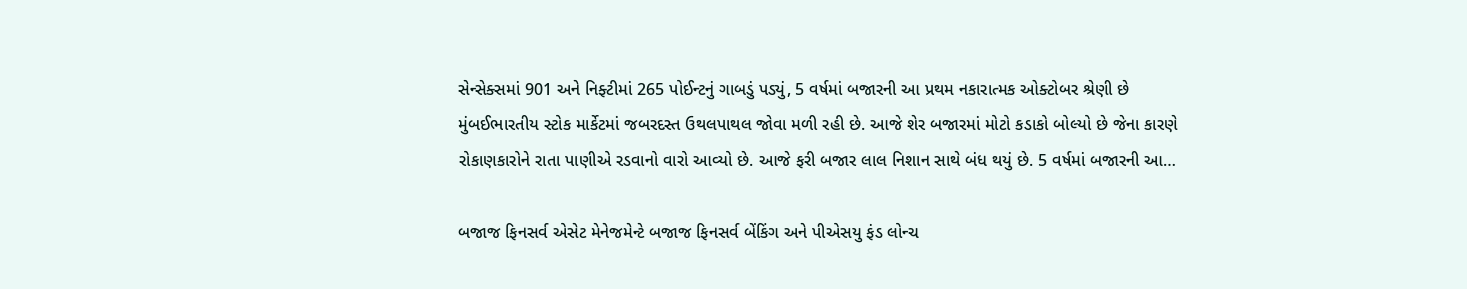સેન્સેક્સમાં 901 અને નિફ્ટીમાં 265 પોઈન્ટનું ગાબડું પડ્યું, 5 વર્ષમાં બજારની આ પ્રથમ નકારાત્મક ઓક્ટોબર શ્રેણી છે મુંબઈભારતીય સ્ટોક માર્કેટમાં જબરદસ્ત ઉથલપાથલ જોવા મળી રહી છે. આજે શેર બજારમાં મોટો કડાકો બોલ્યો છે જેના કારણે રોકાણકારોને રાતા પાણીએ રડવાનો વારો આવ્યો છે. આજે ફરી બજાર લાલ નિશાન સાથે બંધ થયું છે. 5 વર્ષમાં બજારની આ…

બજાજ ફિનસર્વ એસેટ મેનેજમેન્ટે બજાજ ફિનસર્વ બેંકિંગ અને પીએસયુ ફંડ લોન્ચ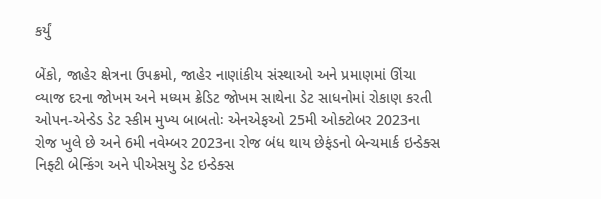કર્યું

બેંકો, જાહેર ક્ષેત્રના ઉપક્રમો, જાહેર નાણાંકીય સંસ્થાઓ અને પ્રમાણમાં ઊંચા વ્યાજ દરના જોખમ અને મધ્યમ ક્રેડિટ જોખમ સાથેના ડેટ સાધનોમાં રોકાણ કરતી ઓપન-એન્ડેડ ડેટ સ્કીમ મુખ્ય બાબતોઃ એનએફઓ 25મી ઓક્ટોબર 2023ના રોજ ખુલે છે અને 6મી નવેમ્બર 2023ના રોજ બંધ થાય છેફંડનો બેન્ચમાર્ક ઇન્ડેક્સ નિફ્ટી બેન્કિંગ અને પીએસયુ ડેટ ઇન્ડેક્સ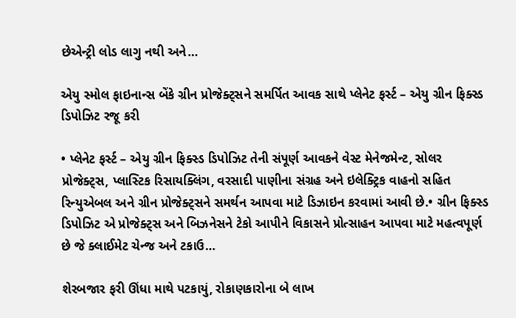છેએન્ટ્રી લોડ લાગુ નથી અને…

એયુ સ્મોલ ફાઇનાન્સ બેંકે ગ્રીન પ્રોજેક્ટ્સને સમર્પિત આવક સાથે પ્લેનેટ ફર્સ્ટ – એયુ ગ્રીન ફિક્સ્ડ ડિપોઝિટ રજૂ કરી

• પ્લેનેટ ફર્સ્ટ – એયુ ગ્રીન ફિક્સ્ડ ડિપોઝિટ તેની સંપૂર્ણ આવકને વેસ્ટ મેનેજમેન્ટ, સોલર પ્રોજેક્ટ્સ, પ્લાસ્ટિક રિસાયક્લિંગ, વરસાદી પાણીના સંગ્રહ અને ઇલેક્ટ્રિક વાહનો સહિત રિન્યુએબલ અને ગ્રીન પ્રોજેક્ટ્સને સમર્થન આપવા માટે ડિઝાઇન કરવામાં આવી છે.• ગ્રીન ફિક્સ્ડ ડિપોઝિટ એ પ્રોજેક્ટ્સ અને બિઝનેસને ટેકો આપીને વિકાસને પ્રોત્સાહન આપવા માટે મહત્વપૂર્ણ છે જે ક્લાઈમેટ ચેન્જ અને ટકાઉ…

શેરબજાર ફરી ઊંધા માથે પટકાયું, રોકાણકારોના બે લાખ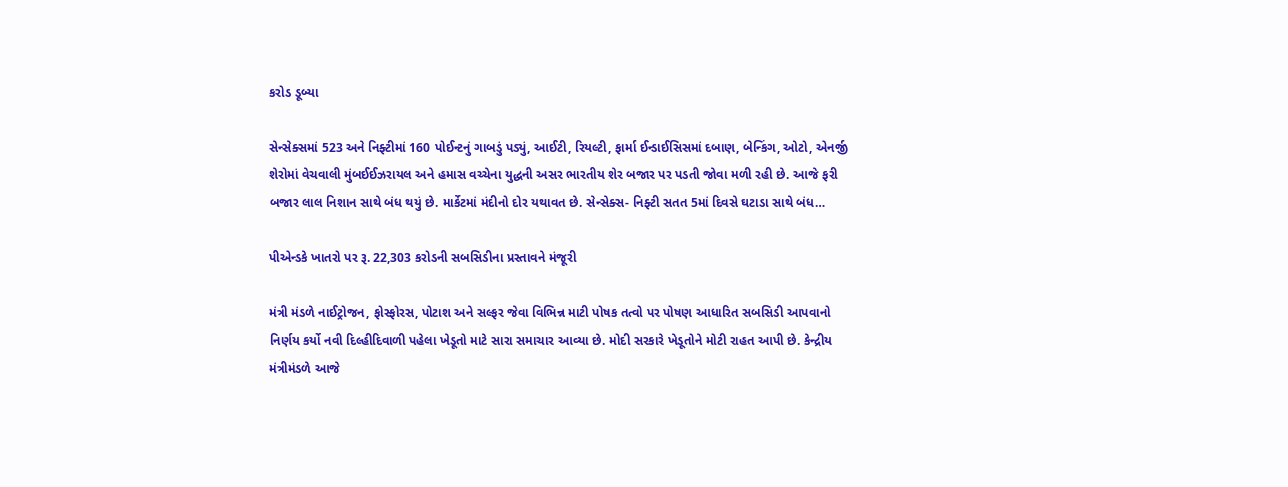કરોડ ડૂબ્યા

સેન્સેક્સમાં 523 અને નિફ્ટીમાં 160 પોઈન્ટનું ગાબડું પડ્યું, આઈટી, રિયલ્ટી, ફાર્મા ઈન્ડાઈસિસમાં દબાણ, બેન્કિંગ, ઓટો, એનર્જી શેરોમાં વેચવાલી મુંબઈઈઝરાયલ અને હમાસ વચ્ચેના યુદ્ધની અસર ભારતીય શેર બજાર પર પડતી જોવા મળી રહી છે. આજે ફરી બજાર લાલ નિશાન સાથે બંધ થયું છે. માર્કેટમાં મંદીનો દોર યથાવત છે. સેન્સેક્સ- નિફ્ટી સતત 5માં દિવસે ઘટાડા સાથે બંધ…

પીએન્ડકે ખાતરો પર રૂ. 22,303 કરોડની સબસિડીના પ્રસ્તાવને મંજૂરી

મંત્રી મંડળે નાઈટ્રોજન, ફોસ્ફોરસ, પોટાશ અને સલ્ફર જેવા વિભિન્ન માટી પોષક તત્વો પર પોષણ આધારિત સબસિડી આપવાનો નિર્ણય કર્યો નવી દિલ્હીદિવાળી પહેલા ખેડૂતો માટે સારા સમાચાર આવ્યા છે. મોદી સરકારે ખેડૂતોને મોટી રાહત આપી છે. કેન્દ્રીય મંત્રીમંડળે આજે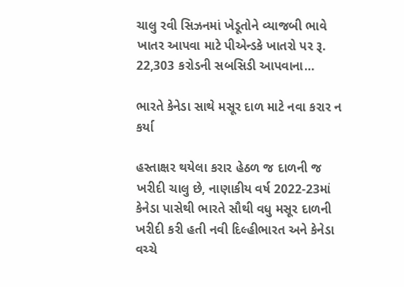ચાલુ રવી સિઝનમાં ખેડૂતોને વ્યાજબી ભાવે ખાતર આપવા માટે પીએન્ડકે ખાતરો પર રૂ. 22,303 કરોડની સબસિડી આપવાના…

ભારતે કેનેડા સાથે મસૂર દાળ માટે નવા કરાર ન કર્યા

હસ્તાક્ષર થયેલા કરાર હેઠળ જ દાળની જ ખરીદી ચાલુ છે, નાણાકીય વર્ષ 2022-23માં કેનેડા પાસેથી ભારતે સૌથી વધુ મસૂર દાળની ખરીદી કરી હતી નવી દિલ્હીભારત અને કેનેડા વચ્ચે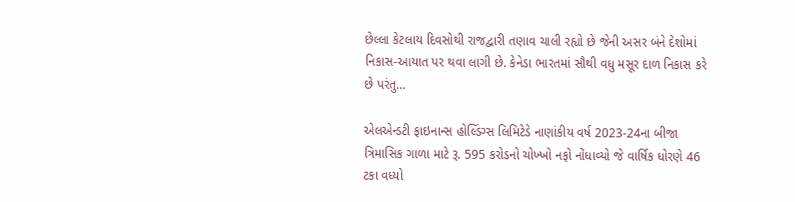છેલ્લા કેટલાય દિવસોથી રાજદ્વારી તણાવ ચાલી રહ્યો છે જેની અસર બંને દેશોમાં નિકાસ-આયાત પર થવા લાગી છે. કેનેડા ભારતમાં સૌથી વધુ મસૂર દાળ નિકાસ કરે છે પરંતુ…

એલએન્ડટી ફાઇનાન્સ હોલ્ડિંગ્સ લિમિટેડે નાણાંકીય વર્ષ 2023-24ના બીજા ત્રિમાસિક ગાળા માટે રૂ. 595 કરોડનો ચોખ્ખો નફો નોંધાવ્યો જે વાર્ષિક ધોરણે 46 ટકા વધ્યો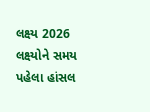લક્ષ્ય 2026 લક્ષ્યોને સમય પહેલા હાંસલ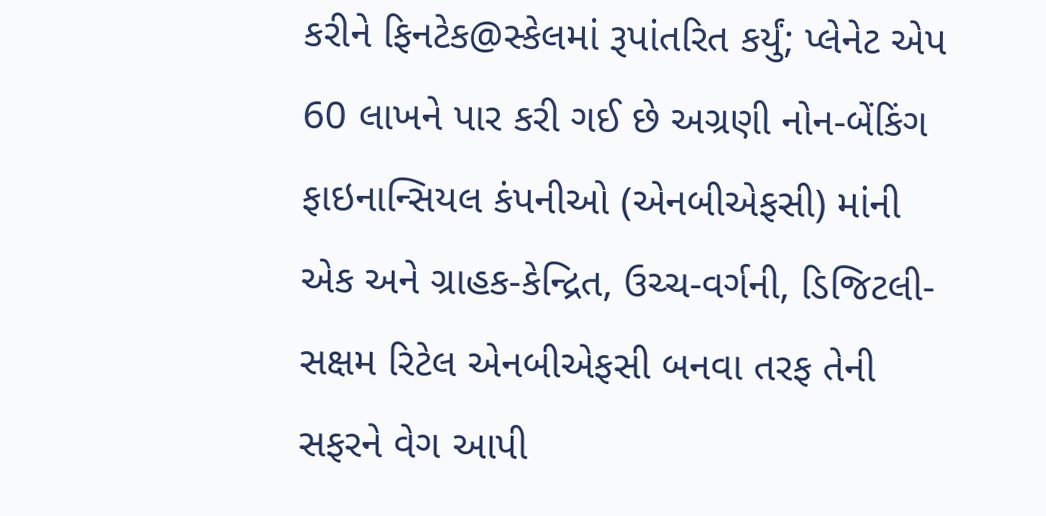કરીને ફિનટેક@સ્કેલમાં રૂપાંતરિત કર્યું; પ્લેનેટ એપ 60 લાખને પાર કરી ગઈ છે અગ્રણી નોન-બેંકિંગ ફાઇનાન્સિયલ કંપનીઓ (એનબીએફસી) માંની એક અને ગ્રાહક-કેન્દ્રિત, ઉચ્ચ-વર્ગની, ડિજિટલી-સક્ષમ રિટેલ એનબીએફસી બનવા તરફ તેની સફરને વેગ આપી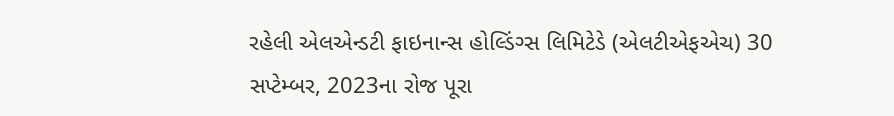રહેલી એલએન્ડટી ફાઇનાન્સ હોલ્ડિંગ્સ લિમિટેડે (એલટીએફએચ) 30 સપ્ટેમ્બર, 2023ના રોજ પૂરા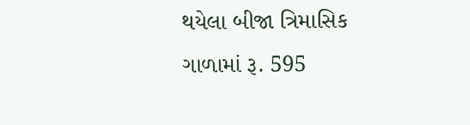થયેલા બીજા ત્રિમાસિક ગાળામાં રૂ. 595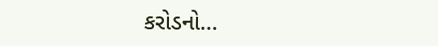કરોડનો…